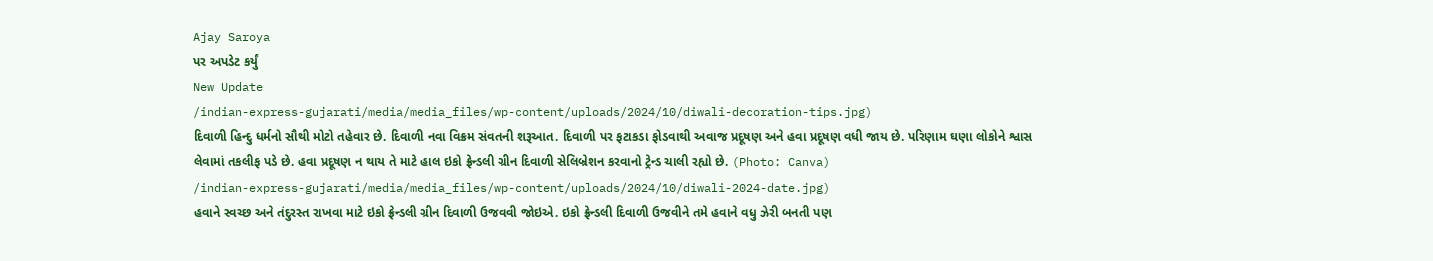Ajay Saroya
પર અપડેટ કર્યું
New Update
/indian-express-gujarati/media/media_files/wp-content/uploads/2024/10/diwali-decoration-tips.jpg)
દિવાળી હિન્દુ ધર્મનો સૌથી મોટો તહેવાર છે. દિવાળી નવા વિક્રમ સંવતની શરૂઆત. દિવાળી પર ફટાકડા ફોડવાથી અવાજ પ્રદૂષણ અને હવા પ્રદૂષણ વધી જાય છે. પરિણામ ઘણા લોકોને શ્વાસ લેવામાં તકલીફ પડે છે. હવા પ્રદૂષણ ન થાય તે માટે હાલ ઇકો ફ્રેન્ડલી ગ્રીન દિવાળી સેલિબ્રેશન કરવાનો ટ્રેન્ડ ચાલી રહ્યો છે. (Photo: Canva)
/indian-express-gujarati/media/media_files/wp-content/uploads/2024/10/diwali-2024-date.jpg)
હવાને સ્વચ્છ અને તંદુરસ્ત રાખવા માટે ઇકો ફ્રેન્ડલી ગ્રીન દિવાળી ઉજવવી જોઇએ. ઇકો ફ્રેન્ડલી દિવાળી ઉજવીને તમે હવાને વધુ ઝેરી બનતી પણ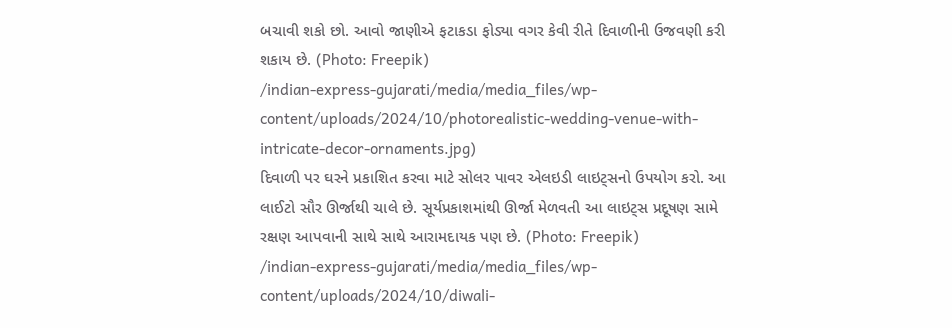બચાવી શકો છો. આવો જાણીએ ફટાકડા ફોડ્યા વગર કેવી રીતે દિવાળીની ઉજવણી કરી શકાય છે. (Photo: Freepik)
/indian-express-gujarati/media/media_files/wp-content/uploads/2024/10/photorealistic-wedding-venue-with-intricate-decor-ornaments.jpg)
દિવાળી પર ઘરને પ્રકાશિત કરવા માટે સોલર પાવર એલઇડી લાઇટ્સનો ઉપયોગ કરો. આ લાઈટો સૌર ઊર્જાથી ચાલે છે. સૂર્યપ્રકાશમાંથી ઊર્જા મેળવતી આ લાઇટ્સ પ્રદૂષણ સામે રક્ષણ આપવાની સાથે સાથે આરામદાયક પણ છે. (Photo: Freepik)
/indian-express-gujarati/media/media_files/wp-content/uploads/2024/10/diwali-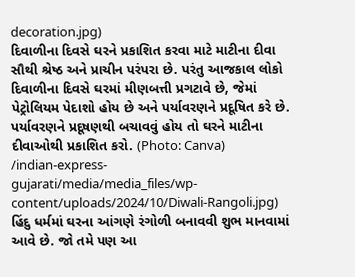decoration.jpg)
દિવાળીના દિવસે ઘરને પ્રકાશિત કરવા માટે માટીના દીવા સૌથી શ્રેષ્ઠ અને પ્રાચીન પરંપરા છે. પરંતુ આજકાલ લોકો દિવાળીના દિવસે ઘરમાં મીણબત્તી પ્રગટાવે છે, જેમાં પેટ્રોલિયમ પેદાશો હોય છે અને પર્યાવરણને પ્રદૂષિત કરે છે. પર્યાવરણને પ્રદૂષણથી બચાવવું હોય તો ઘરને માટીના દીવાઓથી પ્રકાશિત કરો. (Photo: Canva)
/indian-express-gujarati/media/media_files/wp-content/uploads/2024/10/Diwali-Rangoli.jpg)
હિંદુ ધર્મમાં ઘરના આંગણે રંગોળી બનાવવી શુભ માનવામાં આવે છે. જો તમે પણ આ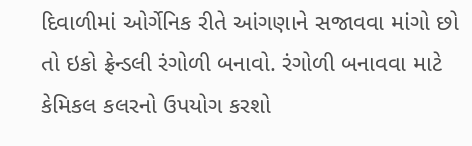દિવાળીમાં ઓર્ગેનિક રીતે આંગણાને સજાવવા માંગો છો તો ઇકો ફ્રેન્ડલી રંગોળી બનાવો. રંગોળી બનાવવા માટે કેમિકલ કલરનો ઉપયોગ કરશો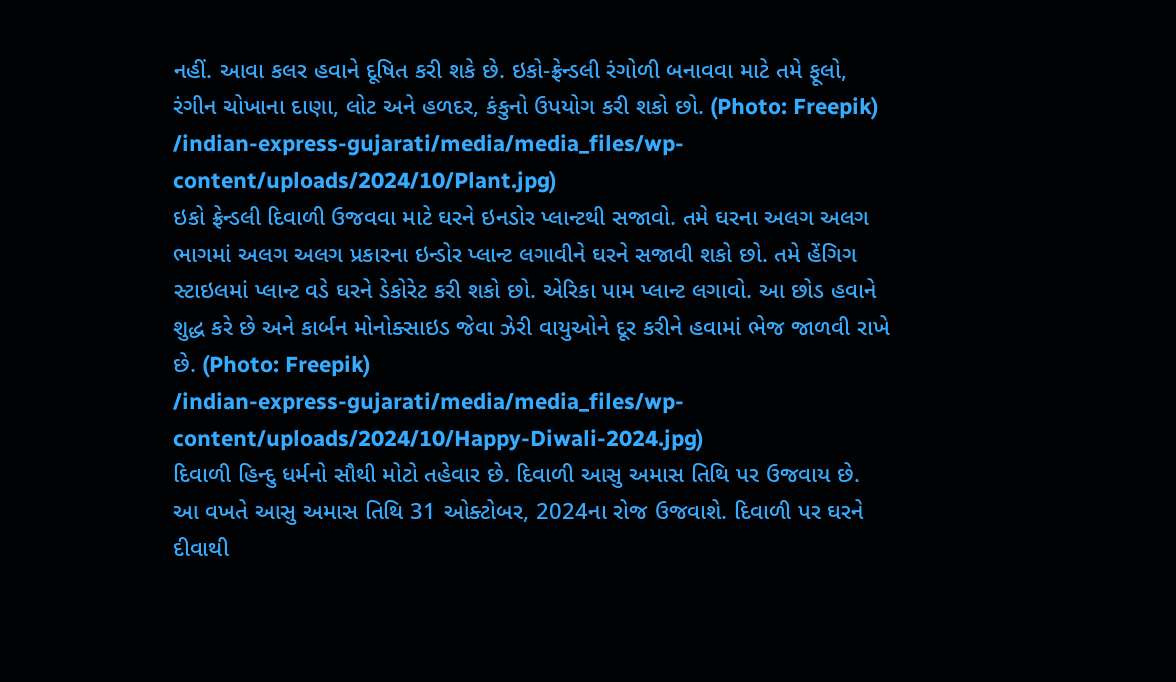નહીં. આવા કલર હવાને દૂષિત કરી શકે છે. ઇકો-ફ્રેન્ડલી રંગોળી બનાવવા માટે તમે ફૂલો, રંગીન ચોખાના દાણા, લોટ અને હળદર, કંકુનો ઉપયોગ કરી શકો છો. (Photo: Freepik)
/indian-express-gujarati/media/media_files/wp-content/uploads/2024/10/Plant.jpg)
ઇકો ફ્રેન્ડલી દિવાળી ઉજવવા માટે ઘરને ઇનડોર પ્લાન્ટથી સજાવો. તમે ઘરના અલગ અલગ ભાગમાં અલગ અલગ પ્રકારના ઇન્ડોર પ્લાન્ટ લગાવીને ઘરને સજાવી શકો છો. તમે હેંગિગ સ્ટાઇલમાં પ્લાન્ટ વડે ઘરને ડેકોરેટ કરી શકો છો. એરિકા પામ પ્લાન્ટ લગાવો. આ છોડ હવાને શુદ્ધ કરે છે અને કાર્બન મોનોક્સાઇડ જેવા ઝેરી વાયુઓને દૂર કરીને હવામાં ભેજ જાળવી રાખે છે. (Photo: Freepik)
/indian-express-gujarati/media/media_files/wp-content/uploads/2024/10/Happy-Diwali-2024.jpg)
દિવાળી હિન્દુ ધર્મનો સૌથી મોટો તહેવાર છે. દિવાળી આસુ અમાસ તિથિ પર ઉજવાય છે. આ વખતે આસુ અમાસ તિથિ 31 ઓક્ટોબર, 2024ના રોજ ઉજવાશે. દિવાળી પર ઘરને દીવાથી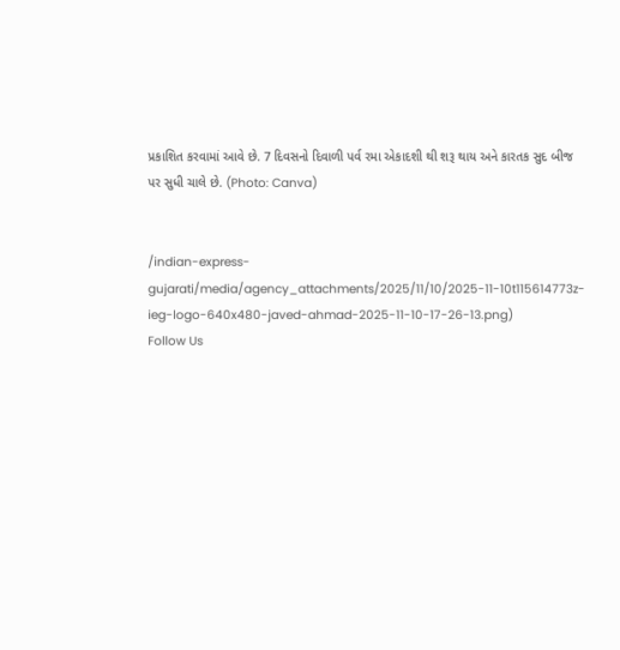પ્રકાશિત કરવામાં આવે છે. 7 દિવસનો દિવાળી પર્વ રમા એકાદશી થી શરૂ થાય અને કારતક સુદ બીજ પર સુધી ચાલે છે. (Photo: Canva)


/indian-express-gujarati/media/agency_attachments/2025/11/10/2025-11-10t115614773z-ieg-logo-640x480-javed-ahmad-2025-11-10-17-26-13.png)
Follow Us